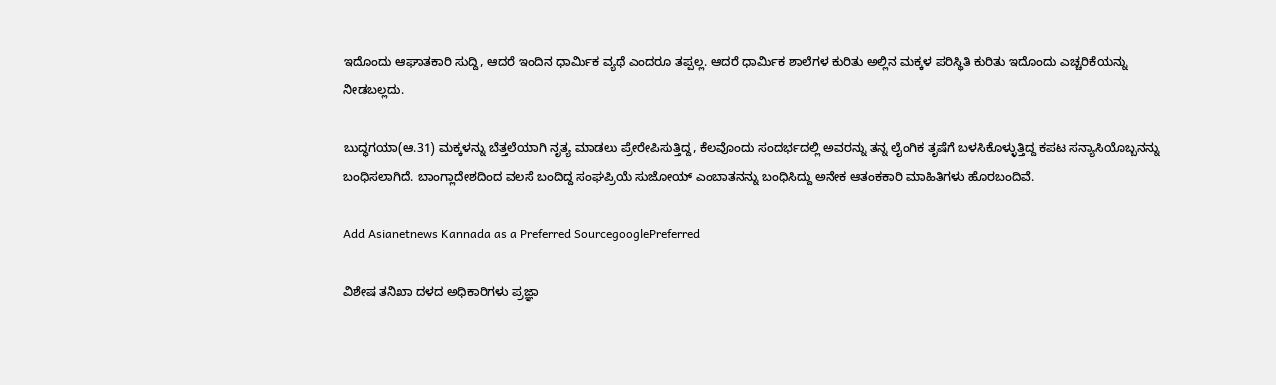ಇದೊಂದು ಆಘಾತಕಾರಿ ಸುದ್ದಿ, ಆದರೆ ಇಂದಿನ ಧಾರ್ಮಿಕ ವ್ಯಥೆ ಎಂದರೂ ತಪ್ಪಲ್ಲ. ಆದರೆ ಧಾರ್ಮಿಕ ಶಾಲೆಗಳ ಕುರಿತು ಅಲ್ಲಿನ ಮಕ್ಕಳ ಪರಿಸ್ಥಿತಿ ಕುರಿತು ಇದೊಂದು ಎಚ್ಚರಿಕೆಯನ್ನು ನೀಡಬಲ್ಲದು.

ಬುದ್ಧಗಯಾ(ಆ.31) ಮಕ್ಕಳನ್ನು ಬೆತ್ತಲೆಯಾಗಿ ನೃತ್ಯ ಮಾಡಲು ಪ್ರೇರೇಪಿಸುತ್ತಿದ್ದ, ಕೆಲವೊಂದು ಸಂದರ್ಭದಲ್ಲಿ ಅವರನ್ನು ತನ್ನ ಲೈಂಗಿಕ ತೃಷೆಗೆ ಬಳಸಿಕೊಳ್ಳುತ್ತಿದ್ದ ಕಪಟ ಸನ್ಯಾಸಿಯೊಬ್ಬನನ್ನು ಬಂಧಿಸಲಾಗಿದೆ. ಬಾಂಗ್ಲಾದೇಶದಿಂದ ವಲಸೆ ಬಂದಿದ್ದ ಸಂಘಪ್ರಿಯೆ ಸುಜೋಯ್ ಎಂಬಾತನನ್ನು ಬಂಧಿಸಿದ್ದು ಅನೇಕ ಆತಂಕಕಾರಿ ಮಾಹಿತಿಗಳು ಹೊರಬಂದಿವೆ.

Add Asianetnews Kannada as a Preferred SourcegooglePreferred

ವಿಶೇಷ ತನಿಖಾ ದಳದ ಅಧಿಕಾರಿಗಳು ಪ್ರಜ್ಞಾ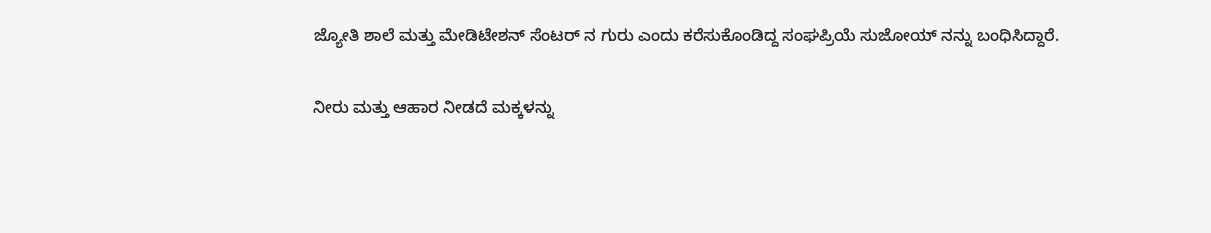ಜ್ಯೋತಿ ಶಾಲೆ ಮತ್ತು ಮೇಡಿಟೇಶನ್ ಸೆಂಟರ್ ನ ಗುರು ಎಂದು ಕರೆಸುಕೊಂಡಿದ್ದ ಸಂಘಪ್ರಿಯೆ ಸುಜೋಯ್ ನನ್ನು ಬಂಧಿಸಿದ್ದಾರೆ.

ನೀರು ಮತ್ತು ಆಹಾರ ನೀಡದೆ ಮಕ್ಕಳನ್ನು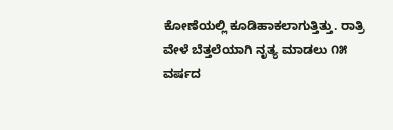ಕೋಣೆಯಲ್ಲಿ ಕೂಡಿಹಾಕಲಾಗುತ್ತಿತ್ತು. ರಾತ್ರಿ ವೇಳೆ ಬೆತ್ತಲೆಯಾಗಿ ನೃತ್ಯ ಮಾಡಲು ೧೫ ವರ್ಷದ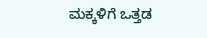ಮಕ್ಕಳಿಗೆ ಒತ್ತಡ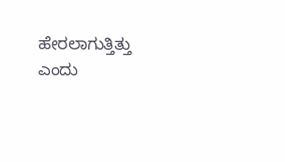ಹೇರಲಾಗುತ್ತಿತ್ತು ಎಂದು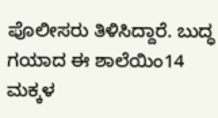ಪೊಲೀಸರು ತಿಳಿಸಿದ್ದಾರೆ. ಬುದ್ಧ ಗಯಾದ ಈ ಶಾಲೆಯಿಂ14 ಮಕ್ಕಳ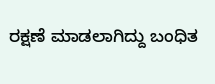ರಕ್ಷಣೆ ಮಾಡಲಾಗಿದ್ದು ಬಂಧಿತ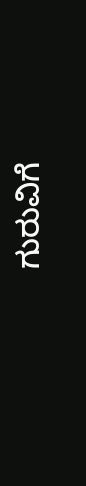ಗುರುವಿಗೆ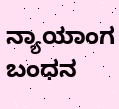ನ್ಯಾಯಾಂಗ ಬಂಧನ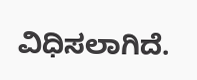ವಿಧಿಸಲಾಗಿದೆ.